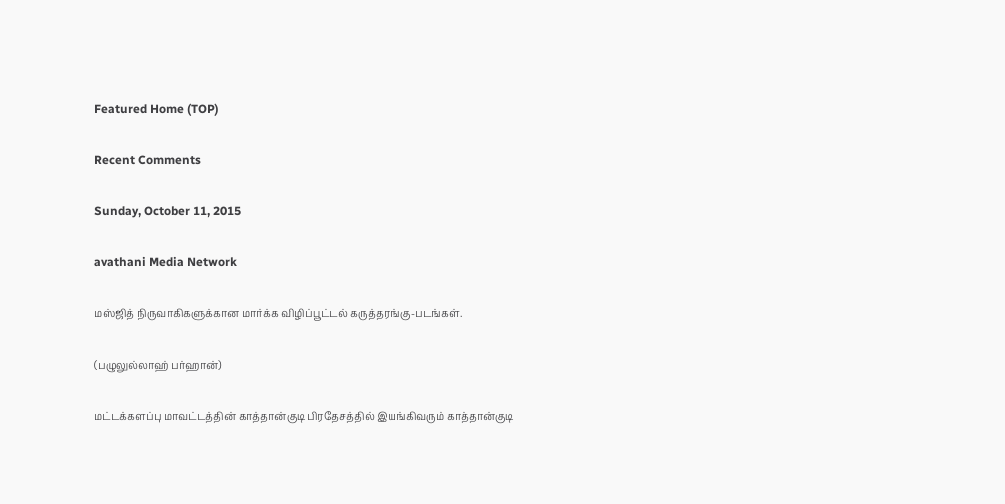Featured Home (TOP)

Recent Comments

Sunday, October 11, 2015

avathani Media Network

மஸ்ஜித் நிருவாகிகளுக்கான மார்க்க விழிப்பூட்டல் கருத்தரங்கு-படங்கள்.

(பழுலுல்லாஹ் பர்ஹான்)

மட்டக்களப்பு மாவட்டத்தின் காத்தான்குடி பிரதேசத்தில் இயங்கிவரும் காத்தான்குடி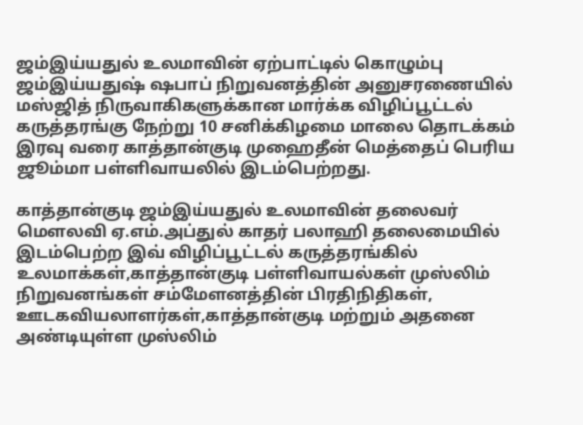ஜம்இய்யதுல் உலமாவின் ஏற்பாட்டில் கொழும்பு ஜம்இய்யதுஷ் ஷபாப் நிறுவனத்தின் அனுசரணையில் மஸ்ஜித் நிருவாகிகளுக்கான மார்க்க விழிப்பூட்டல் கருத்தரங்கு நேற்று 10 சனிக்கிழமை மாலை தொடக்கம் இரவு வரை காத்தான்குடி முஹைதீன் மெத்தைப் பெரிய ஜூம்மா பள்ளிவாயலில் இடம்பெற்றது.

காத்தான்குடி ஜம்இய்யதுல் உலமாவின் தலைவர் மௌலவி ஏ.எம்.அப்துல் காதர் பலாஹி தலைமையில் இடம்பெற்ற இவ் விழிப்பூட்டல் கருத்தரங்கில் உலமாக்கள்,காத்தான்குடி பள்ளிவாயல்கள் முஸ்லிம் நிறுவனங்கள் சம்மேளனத்தின் பிரதிநிதிகள், ஊடகவியலாளர்கள்,காத்தான்குடி மற்றும் அதனை அண்டியுள்ள முஸ்லிம்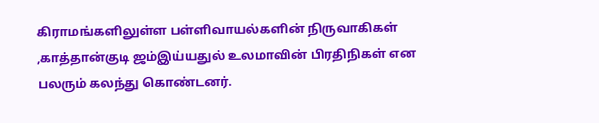கிராமங்களிலுள்ள பள்ளிவாயல்களின் நிருவாகிகள் ,காத்தான்குடி ஜம்இய்யதுல் உலமாவின் பிரதிநிகள் என பலரும் கலந்து கொண்டனர்.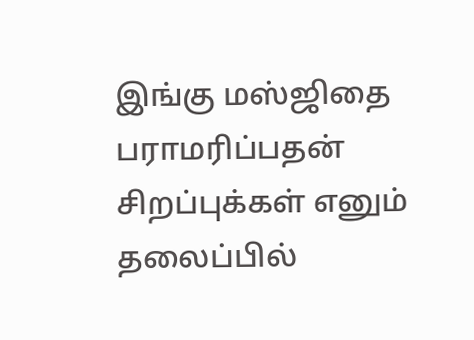இங்கு மஸ்ஜிதை பராமரிப்பதன் சிறப்புக்கள் எனும் தலைப்பில்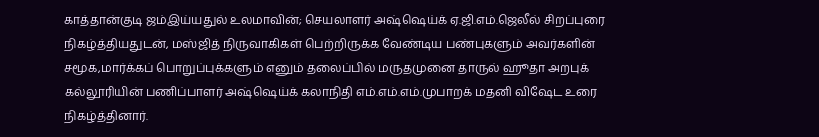காத்தான்குடி ஜம்இய்யதுல் உலமாவின்; செயலாளர் அஷ்ஷெய்க் ஏ.ஜி.எம்.ஜெலீல் சிறப்புரை நிகழ்த்தியதுடன், மஸ்ஜித் நிருவாகிகள் பெற்றிருக்க வேண்டிய பண்புகளும் அவர்களின் சமூக,மார்க்கப் பொறுப்புக்களும் எனும் தலைப்பில் மருதமுனை தாருல் ஹூதா அறபுக் கல்லூரியின் பணிப்பாளர் அஷ்ஷெய்க் கலாநிதி எம்.எம்.எம்.முபாறக் மதனி விஷேட உரை நிகழ்த்தினார்.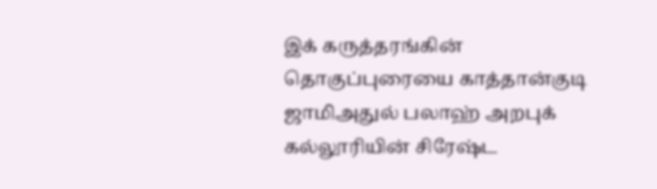இக் கருத்தரங்கின் தொகுப்புரையை காத்தான்குடி ஜாமிஅதுல் பலாஹ் அறபுக் கல்லூரியின் சிரேஷ்ட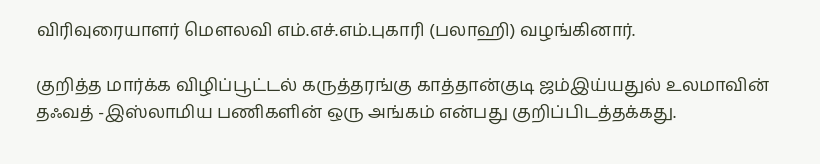விரிவுரையாளர் மௌலவி எம்.எச்.எம்.புகாரி (பலாஹி) வழங்கினார்.

குறித்த மார்க்க விழிப்பூட்டல் கருத்தரங்கு காத்தான்குடி ஜம்இய்யதுல் உலமாவின் தஃவத் -இஸ்லாமிய பணிகளின் ஒரு அங்கம் என்பது குறிப்பிடத்தக்கது.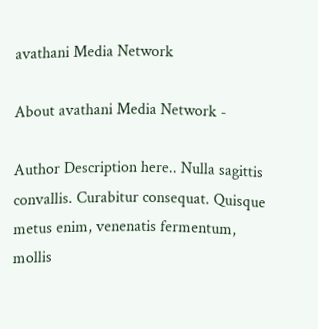avathani Media Network

About avathani Media Network -

Author Description here.. Nulla sagittis convallis. Curabitur consequat. Quisque metus enim, venenatis fermentum, mollis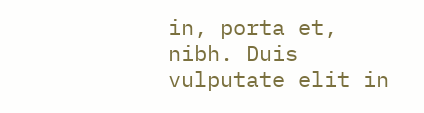in, porta et, nibh. Duis vulputate elit in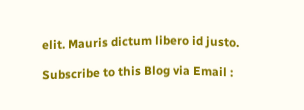elit. Mauris dictum libero id justo.

Subscribe to this Blog via Email :